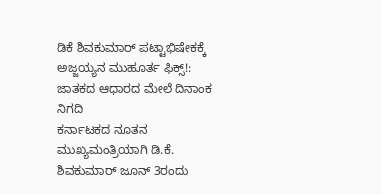ಡಿಕೆ ಶಿವಕುಮಾರ್ ಪಟ್ಟಾಭಿಷೇಕಕ್ಕೆ ಅಜ್ಜಯ್ಯನ ಮುಹೂರ್ತ ಫಿಕ್ಸ್!: ಜಾತಕದ ಆಧಾರದ ಮೇಲೆ ದಿನಾಂಕ ನಿಗದಿ
ಕರ್ನಾಟಕದ ನೂತನ ಮುಖ್ಯಮಂತ್ರಿಯಾಗಿ ಡಿ.ಕೆ. ಶಿವಕುಮಾರ್ ಜೂನ್ 3ರಂದು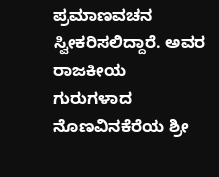ಪ್ರಮಾಣವಚನ ಸ್ವೀಕರಿಸಲಿದ್ದಾರೆ. ಅವರ ರಾಜಕೀಯ ಗುರುಗಳಾದ ನೊಣವಿನಕೆರೆಯ ಶ್ರೀ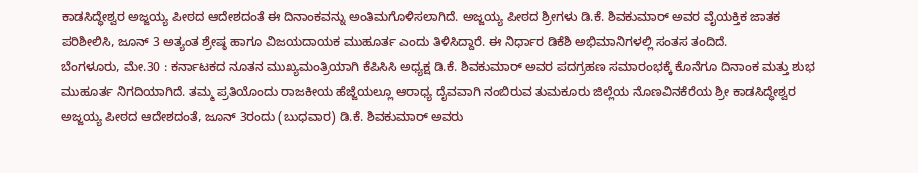ಕಾಡಸಿದ್ಧೇಶ್ವರ ಅಜ್ಜಯ್ಯ ಪೀಠದ ಆದೇಶದಂತೆ ಈ ದಿನಾಂಕವನ್ನು ಅಂತಿಮಗೊಳಿಸಲಾಗಿದೆ. ಅಜ್ಜಯ್ಯ ಪೀಠದ ಶ್ರೀಗಳು ಡಿ.ಕೆ. ಶಿವಕುಮಾರ್ ಅವರ ವೈಯಕ್ತಿಕ ಜಾತಕ ಪರಿಶೀಲಿಸಿ, ಜೂನ್ 3 ಅತ್ಯಂತ ಶ್ರೇಷ್ಠ ಹಾಗೂ ವಿಜಯದಾಯಕ ಮುಹೂರ್ತ ಎಂದು ತಿಳಿಸಿದ್ದಾರೆ. ಈ ನಿರ್ಧಾರ ಡಿಕೆಶಿ ಅಭಿಮಾನಿಗಳಲ್ಲಿ ಸಂತಸ ತಂದಿದೆ.
ಬೆಂಗಳೂರು, ಮೇ.30 : ಕರ್ನಾಟಕದ ನೂತನ ಮುಖ್ಯಮಂತ್ರಿಯಾಗಿ ಕೆಪಿಸಿಸಿ ಅಧ್ಯಕ್ಷ ಡಿ.ಕೆ. ಶಿವಕುಮಾರ್ ಅವರ ಪದಗ್ರಹಣ ಸಮಾರಂಭಕ್ಕೆ ಕೊನೆಗೂ ದಿನಾಂಕ ಮತ್ತು ಶುಭ ಮುಹೂರ್ತ ನಿಗದಿಯಾಗಿದೆ. ತಮ್ಮ ಪ್ರತಿಯೊಂದು ರಾಜಕೀಯ ಹೆಜ್ಜೆಯಲ್ಲೂ ಆರಾಧ್ಯ ದೈವವಾಗಿ ನಂಬಿರುವ ತುಮಕೂರು ಜಿಲ್ಲೆಯ ನೊಣವಿನಕೆರೆಯ ಶ್ರೀ ಕಾಡಸಿದ್ಧೇಶ್ವರ ಅಜ್ಜಯ್ಯ ಪೀಠದ ಆದೇಶದಂತೆ, ಜೂನ್ 3ರಂದು (ಬುಧವಾರ) ಡಿ.ಕೆ. ಶಿವಕುಮಾರ್ ಅವರು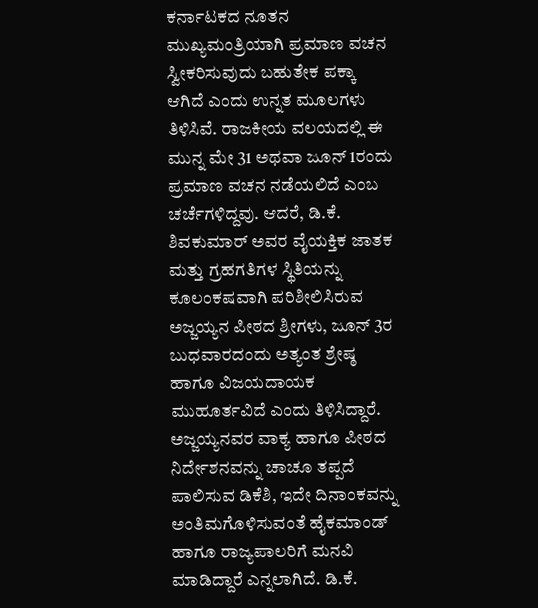ಕರ್ನಾಟಕದ ನೂತನ ಮುಖ್ಯಮಂತ್ರಿಯಾಗಿ ಪ್ರಮಾಣ ವಚನ ಸ್ವೀಕರಿಸುವುದು ಬಹುತೇಕ ಪಕ್ಕಾ ಆಗಿದೆ ಎಂದು ಉನ್ನತ ಮೂಲಗಳು ತಿಳಿಸಿವೆ. ರಾಜಕೀಯ ವಲಯದಲ್ಲಿ ಈ ಮುನ್ನ ಮೇ 31 ಅಥವಾ ಜೂನ್ 1ರಂದು ಪ್ರಮಾಣ ವಚನ ನಡೆಯಲಿದೆ ಎಂಬ ಚರ್ಚೆಗಳಿದ್ದವು. ಆದರೆ, ಡಿ.ಕೆ. ಶಿವಕುಮಾರ್ ಅವರ ವೈಯಕ್ತಿಕ ಜಾತಕ ಮತ್ತು ಗ್ರಹಗತಿಗಳ ಸ್ಥಿತಿಯನ್ನು ಕೂಲಂಕಷವಾಗಿ ಪರಿಶೀಲಿಸಿರುವ ಅಜ್ಜಯ್ಯನ ಪೀಠದ ಶ್ರೀಗಳು, ಜೂನ್ 3ರ ಬುಧವಾರದಂದು ಅತ್ಯಂತ ಶ್ರೇಷ್ಠ ಹಾಗೂ ವಿಜಯದಾಯಕ ಮುಹೂರ್ತವಿದೆ ಎಂದು ತಿಳಿಸಿದ್ದಾರೆ. ಅಜ್ಜಯ್ಯನವರ ವಾಕ್ಯ ಹಾಗೂ ಪೀಠದ ನಿರ್ದೇಶನವನ್ನು ಚಾಚೂ ತಪ್ಪದೆ ಪಾಲಿಸುವ ಡಿಕೆಶಿ, ಇದೇ ದಿನಾಂಕವನ್ನು ಅಂತಿಮಗೊಳಿಸುವಂತೆ ಹೈಕಮಾಂಡ್ ಹಾಗೂ ರಾಜ್ಯಪಾಲರಿಗೆ ಮನವಿ ಮಾಡಿದ್ದಾರೆ ಎನ್ನಲಾಗಿದೆ. ಡಿ.ಕೆ.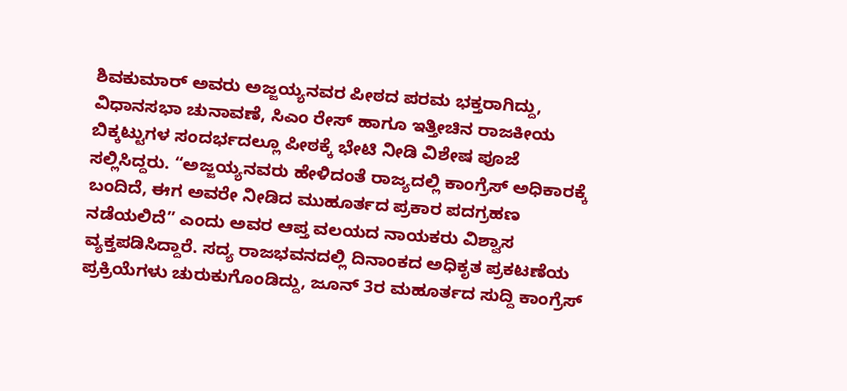ಶಿವಕುಮಾರ್ ಅವರು ಅಜ್ಜಯ್ಯನವರ ಪೀಠದ ಪರಮ ಭಕ್ತರಾಗಿದ್ದು, ವಿಧಾನಸಭಾ ಚುನಾವಣೆ, ಸಿಎಂ ರೇಸ್ ಹಾಗೂ ಇತ್ತೀಚಿನ ರಾಜಕೀಯ ಬಿಕ್ಕಟ್ಟುಗಳ ಸಂದರ್ಭದಲ್ಲೂ ಪೀಠಕ್ಕೆ ಭೇಟಿ ನೀಡಿ ವಿಶೇಷ ಪೂಜೆ ಸಲ್ಲಿಸಿದ್ದರು. “ಅಜ್ಜಯ್ಯನವರು ಹೇಳಿದಂತೆ ರಾಜ್ಯದಲ್ಲಿ ಕಾಂಗ್ರೆಸ್ ಅಧಿಕಾರಕ್ಕೆ ಬಂದಿದೆ, ಈಗ ಅವರೇ ನೀಡಿದ ಮುಹೂರ್ತದ ಪ್ರಕಾರ ಪದಗ್ರಹಣ ನಡೆಯಲಿದೆ” ಎಂದು ಅವರ ಆಪ್ತ ವಲಯದ ನಾಯಕರು ವಿಶ್ವಾಸ ವ್ಯಕ್ತಪಡಿಸಿದ್ದಾರೆ. ಸದ್ಯ ರಾಜಭವನದಲ್ಲಿ ದಿನಾಂಕದ ಅಧಿಕೃತ ಪ್ರಕಟಣೆಯ ಪ್ರಕ್ರಿಯೆಗಳು ಚುರುಕುಗೊಂಡಿದ್ದು, ಜೂನ್ 3ರ ಮಹೂರ್ತದ ಸುದ್ದಿ ಕಾಂಗ್ರೆಸ್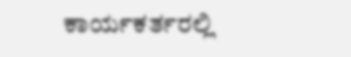ಕಾರ್ಯಕರ್ತರಲ್ಲಿ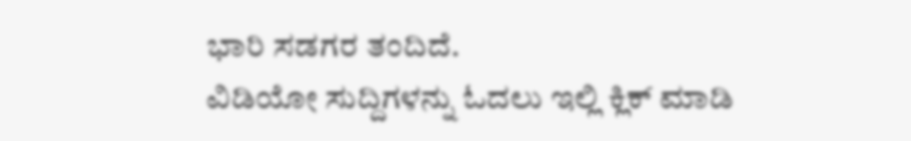ಭಾರಿ ಸಡಗರ ತಂದಿದೆ.
ವಿಡಿಯೋ ಸುದ್ದಿಗಳನ್ನು ಓದಲು ಇಲ್ಲಿ ಕ್ಲಿಕ್ ಮಾಡಿ